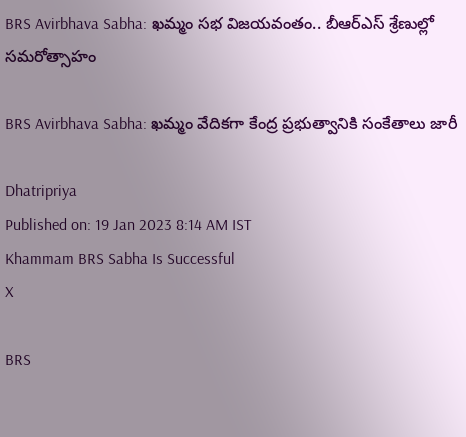BRS Avirbhava Sabha: ఖమ్మం సభ విజయవంతం.. బీఆర్ఎస్ శ్రేణుల్లో సమరోత్సాహం

BRS Avirbhava Sabha: ఖమ్మం వేదికగా కేంద్ర ప్రభుత్వానికి సంకేతాలు జారీ

Dhatripriya
Published on: 19 Jan 2023 8:14 AM IST
Khammam BRS Sabha Is Successful
X

BRS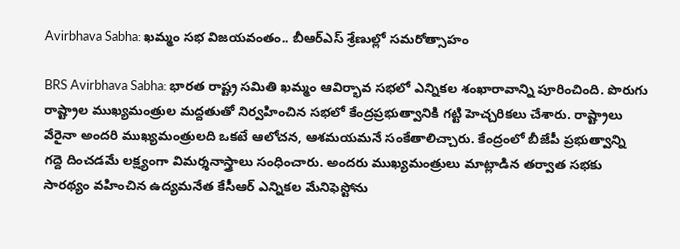Avirbhava Sabha: ఖమ్మం సభ విజయవంతం.. బీఆర్ఎస్ శ్రేణుల్లో సమరోత్సాహం

BRS Avirbhava Sabha: భారత రాష్ట్ర సమితి ఖమ్మం ఆవిర్భావ సభలో ఎన్నికల శంఖారావాన్ని పూరించింది. పొరుగు రాష్ట్రాల ముఖ్యమంత్రుల మద్దతుతో నిర్వహించిన సభలో కేంద్రప్రభుత్వానికి గట్టి హెచ్చరికలు చేశారు. రాష్ట్రాలు వేరైనా అందరి ముఖ్యమంత్రులది ఒకటే ఆలోచన, ఆశమయమనే సంకేతాలిచ్చారు. కేంద్రంలో బీజేపీ ప్రభుత్వాన్ని గద్దె దించడమే లక్ష్యంగా విమర్శనాస్త్రాలు సంధించారు. అందరు ముఖ్యమంత్రులు మాట్లాడిన తర్వాత సభకు సారథ్యం వహించిన ఉద్యమనేత కేసీఆర్ ఎన్నికల మేనిఫెస్టోను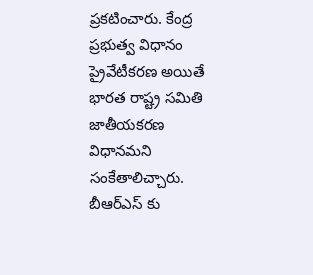ప్రకటించారు. కేంద్ర ప్రభుత్వ విధానం ప్రైవేటీకరణ అయితే భారత రాష్ట్ర సమితి జాతీయకరణ విధానమని సంకేతాలిచ్చారు. బీఆర్ఎస్ కు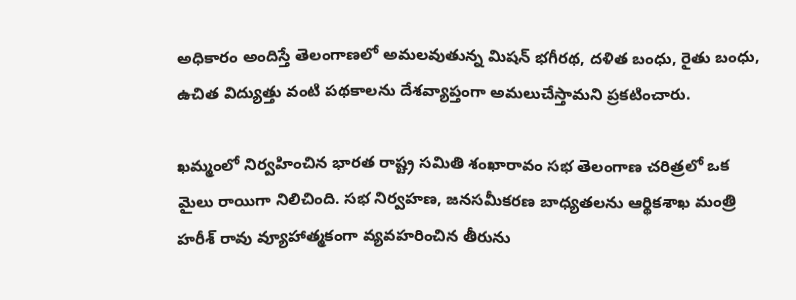అధికారం అందిస్తే తెలంగాణలో అమలవుతున్న మిషన్ భగీరథ, దళిత బంధు, రైతు బంధు, ఉచిత విద్యుత్తు వంటి పథకాలను దేశవ్యాప్తంగా అమలుచేస్తామని ప్రకటించారు.

ఖమ్మంలో నిర్వహించిన భారత రాష్ట్ర సమితి శంఖారావం సభ తెలంగాణ చరిత్రలో ఒక మైలు రాయిగా నిలిచింది. సభ నిర్వహణ, జనసమీకరణ బాధ్యతలను ఆర్థికశాఖ మంత్రి హరీశ్ రావు వ్యూహాత్మకంగా వ్యవహరించిన తీరును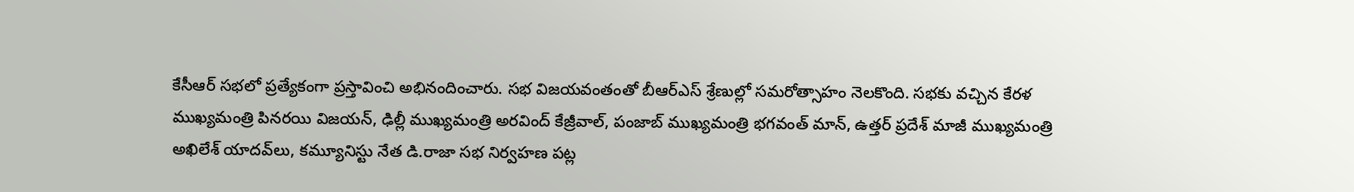కేసీఆర్ సభలో ప్రత్యేకంగా ప్రస్తావించి అభినందించారు. సభ విజయవంతంతో బీఆర్ఎస్ శ్రేణుల్లో సమరోత్సాహం నెలకొంది. సభకు వచ్చిన కేరళ ముఖ్యమంత్రి పినరయి విజయన్, ఢిల్లీ ముఖ్యమంత్రి అరవింద్ కేజ్రీవాల్, పంజాబ్ ము‌ఖ్యమంత్రి భగవంత్ మాన్, ఉత్తర్ ప్రదేశ్ మాజీ ముఖ్యమంత్రి అఖిలేశ్ యాదవ్‌లు, కమ్యూనిస్టు నేత డి.రాజా సభ నిర్వహణ పట్ల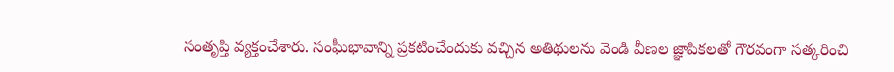సంతృప్తి వ్యక్తంచేశారు. సంఘీభావాన్ని ప్రకటించేందుకు వచ్చిన అతిథులను వెండి వీణల జ్ఞాపికలతో గౌరవంగా సత్కరించి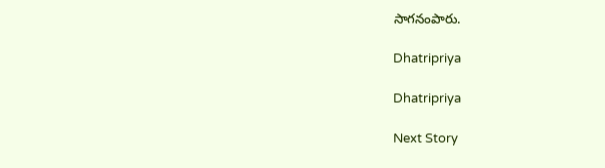సాగనంపారు.

Dhatripriya

Dhatripriya

Next Story